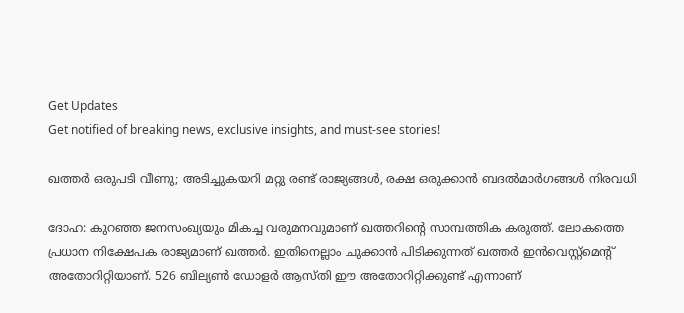Get Updates
Get notified of breaking news, exclusive insights, and must-see stories!

ഖത്തര്‍ ഒരുപടി വീണു; അടിച്ചുകയറി മറ്റു രണ്ട് രാജ്യങ്ങള്‍, രക്ഷ ഒരുക്കാന്‍ ബദല്‍മാര്‍ഗങ്ങള്‍ നിരവധി

ദോഹ: കുറഞ്ഞ ജനസംഖ്യയും മികച്ച വരുമനവുമാണ് ഖത്തറിന്റെ സാമ്പത്തിക കരുത്ത്. ലോകത്തെ പ്രധാന നിക്ഷേപക രാജ്യമാണ് ഖത്തര്‍. ഇതിനെല്ലാം ചുക്കാന്‍ പിടിക്കുന്നത് ഖത്തര്‍ ഇന്‍വെസ്റ്റ്‌മെന്റ് അതോറിറ്റിയാണ്. 526 ബില്യണ്‍ ഡോളര്‍ ആസ്തി ഈ അതോറിറ്റിക്കുണ്ട് എന്നാണ്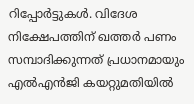റിപ്പോര്‍ട്ടുകള്‍. വിദേശ നിക്ഷേപത്തിന് ഖത്തര്‍ പണം സമ്പാദിക്കുന്നത് പ്രധാനമായും എല്‍എന്‍ജി കയറ്റുമതിയില്‍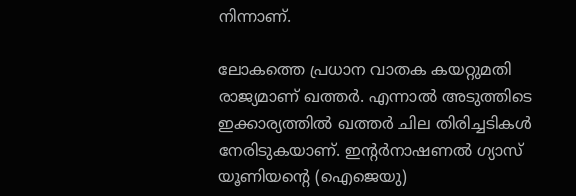നിന്നാണ്.

ലോകത്തെ പ്രധാന വാതക കയറ്റുമതി രാജ്യമാണ് ഖത്തര്‍. എന്നാല്‍ അടുത്തിടെ ഇക്കാര്യത്തില്‍ ഖത്തര്‍ ചില തിരിച്ചടികള്‍ നേരിടുകയാണ്. ഇന്റര്‍നാഷണല്‍ ഗ്യാസ് യൂണിയന്റെ (ഐജെയു)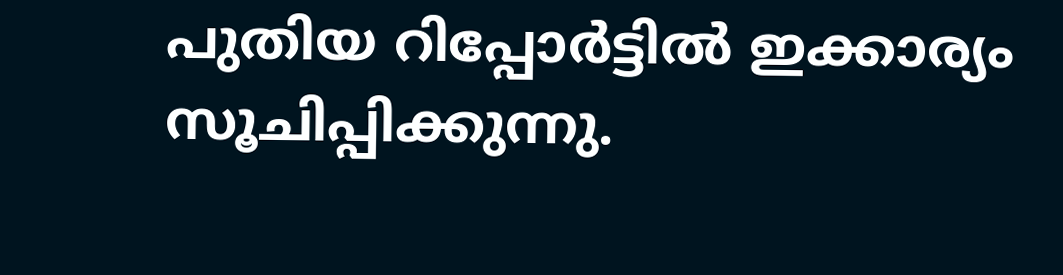പുതിയ റിപ്പോര്‍ട്ടില്‍ ഇക്കാര്യം സൂചിപ്പിക്കുന്നു.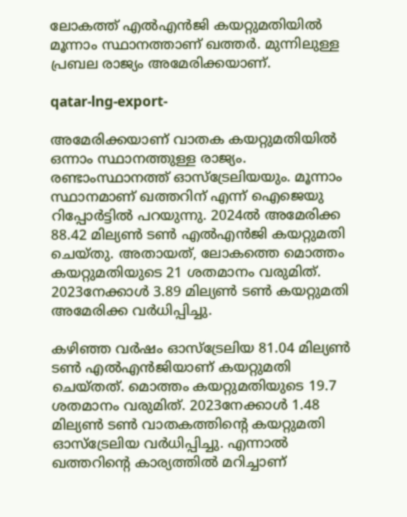ലോകത്ത് എല്‍എന്‍ജി കയറ്റുമതിയില്‍ മൂന്നാം സ്ഥാനത്താണ് ഖത്തര്‍. മുന്നിലുള്ള പ്രബല രാജ്യം അമേരിക്കയാണ്.

qatar-lng-export-

അമേരിക്കയാണ് വാതക കയറ്റുമതിയില്‍ ഒന്നാം സ്ഥാനത്തുള്ള രാജ്യം. രണ്ടാംസ്ഥാനത്ത് ഓസ്‌ട്രേലിയയും. മൂന്നാം സ്ഥാനമാണ് ഖത്തറിന് എന്ന് ഐജെയു റിപ്പോര്‍ട്ടില്‍ പറയുന്നു. 2024ല്‍ അമേരിക്ക 88.42 മില്യണ്‍ ടണ്‍ എല്‍എന്‍ജി കയറ്റുമതി ചെയ്തു. അതായത്, ലോകത്തെ മൊത്തം കയറ്റുമതിയുടെ 21 ശതമാനം വരുമിത്. 2023നേക്കാള്‍ 3.89 മില്യണ്‍ ടണ്‍ കയറ്റുമതി അമേരിക്ക വര്‍ധിപ്പിച്ചു.

കഴിഞ്ഞ വര്‍ഷം ഓസ്‌ട്രേലിയ 81.04 മില്യണ്‍ ടണ്‍ എല്‍എന്‍ജിയാണ് കയറ്റുമതി ചെയ്തത്. മൊത്തം കയറ്റുമതിയുടെ 19.7 ശതമാനം വരുമിത്. 2023നേക്കാള്‍ 1.48 മില്യണ്‍ ടണ്‍ വാതകത്തിന്റെ കയറ്റുമതി ഓസ്‌ട്രേലിയ വര്‍ധിപ്പിച്ചു. എന്നാല്‍ ഖത്തറിന്റെ കാര്യത്തില്‍ മറിച്ചാണ്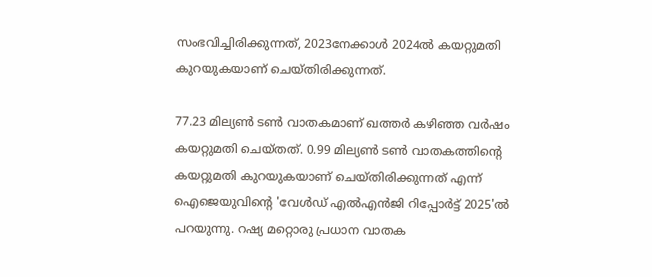സംഭവിച്ചിരിക്കുന്നത്, 2023നേക്കാള്‍ 2024ല്‍ കയറ്റുമതി കുറയുകയാണ് ചെയ്തിരിക്കുന്നത്.

77.23 മില്യണ്‍ ടണ്‍ വാതകമാണ് ഖത്തര്‍ കഴിഞ്ഞ വര്‍ഷം കയറ്റുമതി ചെയ്തത്. 0.99 മില്യണ്‍ ടണ്‍ വാതകത്തിന്റെ കയറ്റുമതി കുറയുകയാണ് ചെയ്തിരിക്കുന്നത് എന്ന് ഐജെയുവിന്റെ 'വേള്‍ഡ് എല്‍എന്‍ജി റിപ്പോര്‍ട്ട് 2025'ല്‍ പറയുന്നു. റഷ്യ മറ്റൊരു പ്രധാന വാതക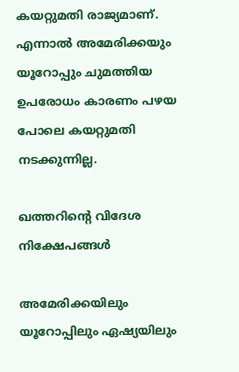കയറ്റുമതി രാജ്യമാണ്. എന്നാല്‍ അമേരിക്കയും യൂറോപ്പും ചുമത്തിയ ഉപരോധം കാരണം പഴയ പോലെ കയറ്റുമതി നടക്കുന്നില്ല.

ഖത്തറിന്റെ വിദേശ നിക്ഷേപങ്ങള്‍

അമേരിക്കയിലും യൂറോപ്പിലും ഏഷ്യയിലും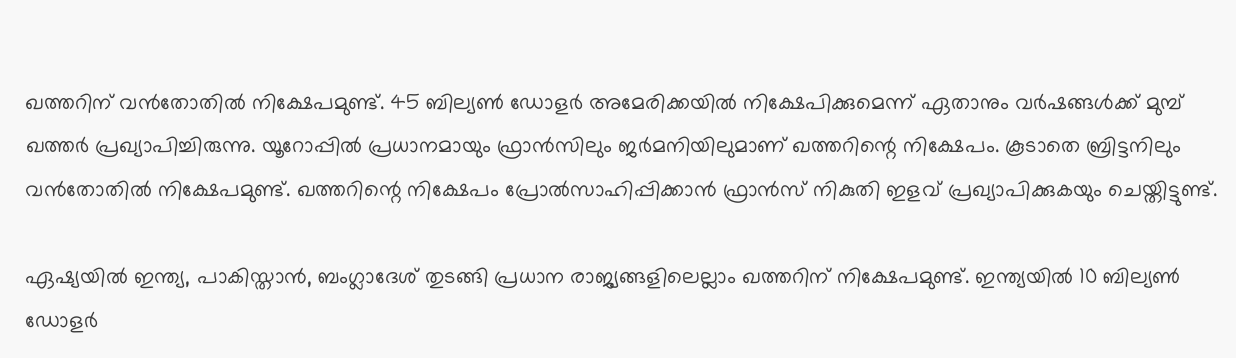ഖത്തറിന് വന്‍തോതില്‍ നിക്ഷേപമുണ്ട്. 45 ബില്യണ്‍ ഡോളര്‍ അമേരിക്കയില്‍ നിക്ഷേപിക്കുമെന്ന് ഏതാനും വര്‍ഷങ്ങള്‍ക്ക് മുമ്പ് ഖത്തര്‍ പ്രഖ്യാപിച്ചിരുന്നു. യൂറോപ്പില്‍ പ്രധാനമായും ഫ്രാന്‍സിലും ജര്‍മനിയിലുമാണ് ഖത്തറിന്റെ നിക്ഷേപം. കൂടാതെ ബ്രിട്ടനിലും വന്‍തോതില്‍ നിക്ഷേപമുണ്ട്. ഖത്തറിന്റെ നിക്ഷേപം പ്രോല്‍സാഹിപ്പിക്കാന്‍ ഫ്രാന്‍സ് നികുതി ഇളവ് പ്രഖ്യാപിക്കുകയും ചെയ്തിട്ടുണ്ട്.

ഏഷ്യയില്‍ ഇന്ത്യ, പാകിസ്താന്‍, ബംഗ്ലാദേശ് തുടങ്ങി പ്രധാന രാജ്യങ്ങളിലെല്ലാം ഖത്തറിന് നിക്ഷേപമുണ്ട്. ഇന്ത്യയില്‍ 10 ബില്യണ്‍ ഡോളര്‍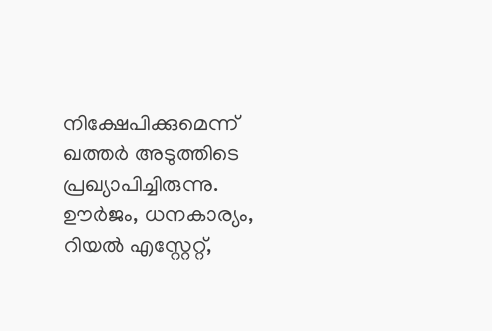നിക്ഷേപിക്കുമെന്ന് ഖത്തര്‍ അടുത്തിടെ പ്രഖ്യാപിച്ചിരുന്നു. ഊര്‍ജം, ധനകാര്യം, റിയല്‍ എസ്റ്റേറ്റ്,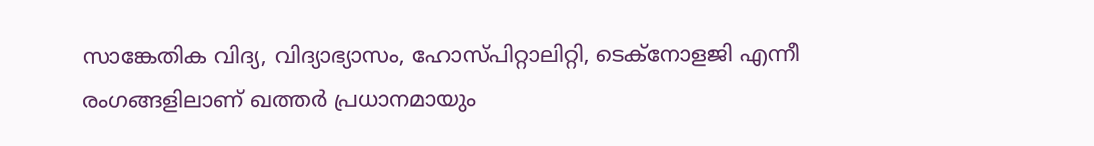സാങ്കേതിക വിദ്യ, വിദ്യാഭ്യാസം, ഹോസ്പിറ്റാലിറ്റി, ടെക്‌നോളജി എന്നീ രംഗങ്ങളിലാണ് ഖത്തര്‍ പ്രധാനമായും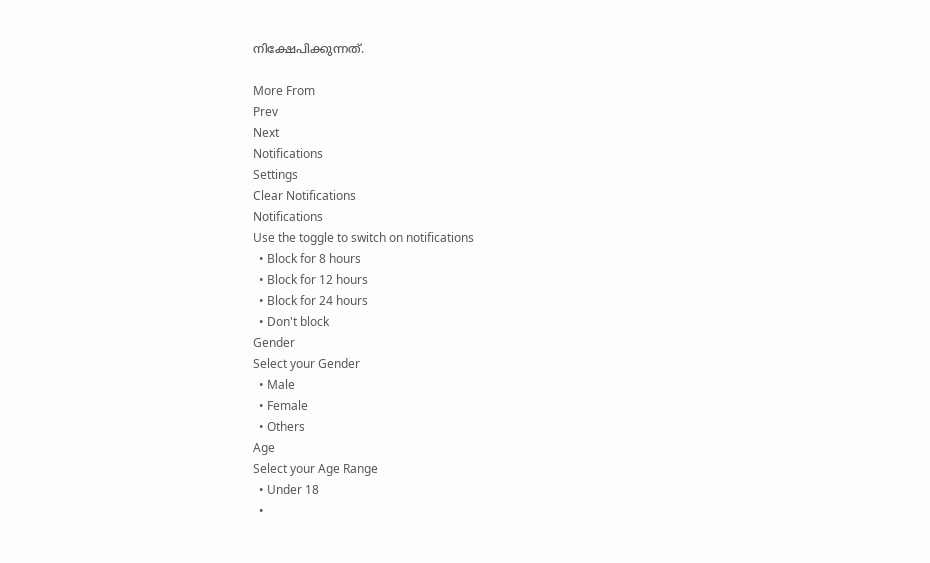നിക്ഷേപിക്കുന്നത്.

More From
Prev
Next
Notifications
Settings
Clear Notifications
Notifications
Use the toggle to switch on notifications
  • Block for 8 hours
  • Block for 12 hours
  • Block for 24 hours
  • Don't block
Gender
Select your Gender
  • Male
  • Female
  • Others
Age
Select your Age Range
  • Under 18
  •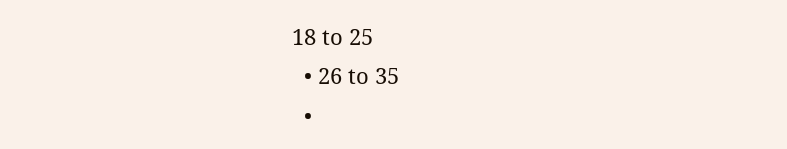18 to 25
  • 26 to 35
  •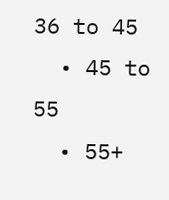36 to 45
  • 45 to 55
  • 55+